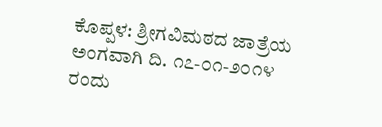ಕೊಪ್ಪಳ: ಶ್ರೀಗವಿಮಠದ ಜಾತ್ರೆಯ ಅಂಗವಾಗಿ ದಿ. ೧೭-೦೧-೨೦೧೪ ರಂದು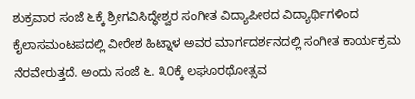ಶುಕ್ರವಾರ ಸಂಜೆ ೬ಕ್ಕೆ ಶ್ರೀಗವಿಸಿದ್ಧೇಶ್ವರ ಸಂಗೀತ ವಿದ್ಯಾಪೀಠದ ವಿದ್ಯಾರ್ಥಿಗಳಿಂದ ಕೈಲಾಸಮಂಟಪದಲ್ಲಿ ವೀರೇಶ ಹಿಟ್ನಾಳ ಅವರ ಮಾರ್ಗದರ್ಶನದಲ್ಲಿ ಸಂಗೀತ ಕಾರ್ಯಕ್ರಮ ನೆರವೇರುತ್ತದೆ. ಅಂದು ಸಂಜೆ ೬. ೩೦ಕ್ಕೆ ಲಘೂರಥೋತ್ಸವ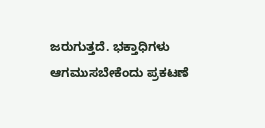ಜರುಗುತ್ತದೆ. ಭಕ್ತಾಧಿಗಳು ಆಗಮುಸಬೇಕೆಂದು ಪ್ರಕಟಣೆ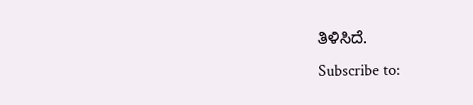ತಿಳಿಸಿದೆ.
Subscribe to: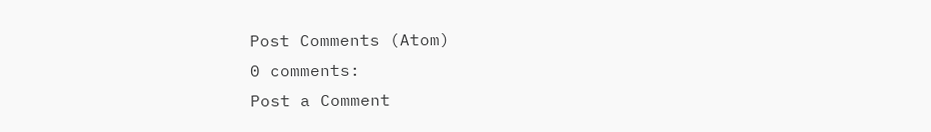Post Comments (Atom)
0 comments:
Post a Comment